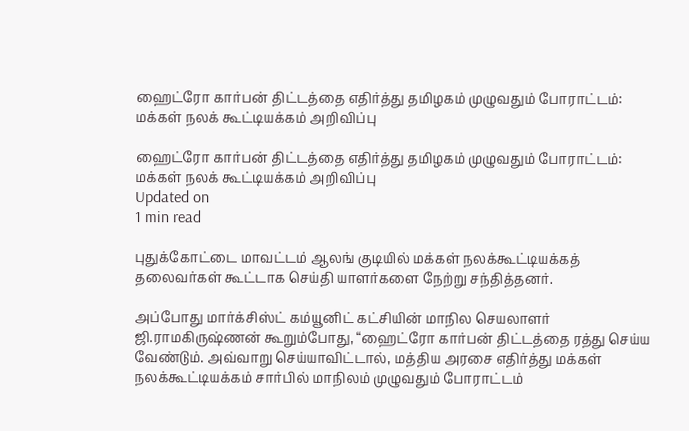ஹைட்ரோ கார்பன் திட்டத்தை எதிர்த்து தமிழகம் முழுவதும் போராட்டம்: மக்கள் நலக் கூட்டியக்கம் அறிவிப்பு

ஹைட்ரோ கார்பன் திட்டத்தை எதிர்த்து தமிழகம் முழுவதும் போராட்டம்: மக்கள் நலக் கூட்டியக்கம் அறிவிப்பு
Updated on
1 min read

புதுக்கோட்டை மாவட்டம் ஆலங் குடியில் மக்கள் நலக்கூட்டியக்கத் தலைவர்கள் கூட்டாக செய்தி யாளர்களை நேற்று சந்தித்தனர்.

அப்போது மார்க்சிஸ்ட் கம்யூனிட் கட்சியின் மாநில செயலாளர் ஜி.ராமகிருஷ்ணன் கூறும்போது, “ஹைட்ரோ கார்பன் திட்டத்தை ரத்து செய்ய வேண்டும். அவ்வாறு செய்யாவிட்டால், மத்திய அரசை எதிர்த்து மக்கள் நலக்கூட்டியக்கம் சார்பில் மாநிலம் முழுவதும் போராட்டம்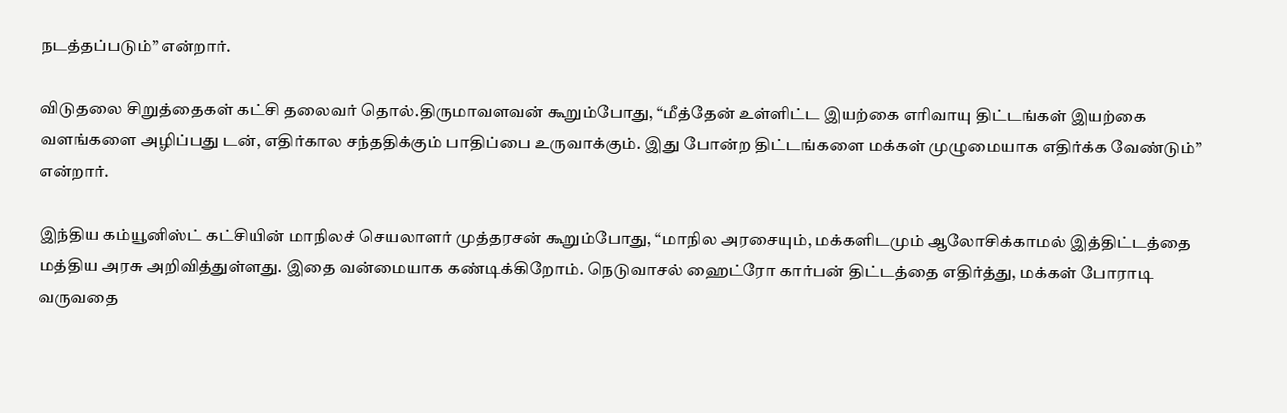நடத்தப்படும்” என்றார்.

விடுதலை சிறுத்தைகள் கட்சி தலைவர் தொல்.திருமாவளவன் கூறும்போது, “மீத்தேன் உள்ளிட்ட இயற்கை எரிவாயு திட்டங்கள் இயற்கை வளங்களை அழிப்பது டன், எதிர்கால சந்ததிக்கும் பாதிப்பை உருவாக்கும். இது போன்ற திட்டங்களை மக்கள் முழுமையாக எதிர்க்க வேண்டும்” என்றார்.

இந்திய கம்யூனிஸ்ட் கட்சியின் மாநிலச் செயலாளர் முத்தரசன் கூறும்போது, “மாநில அரசையும், மக்களிடமும் ஆலோசிக்காமல் இத்திட்டத்தை மத்திய அரசு அறிவித்துள்ளது. இதை வன்மையாக கண்டிக்கிறோம். நெடுவாசல் ஹைட்ரோ கார்பன் திட்டத்தை எதிர்த்து, மக்கள் போராடி வருவதை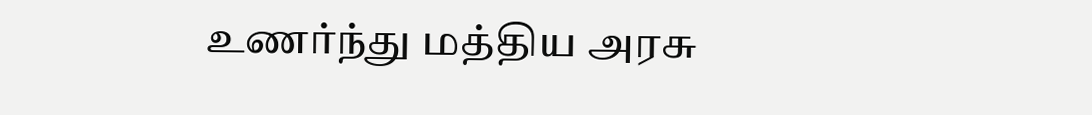உணர்ந்து மத்திய அரசு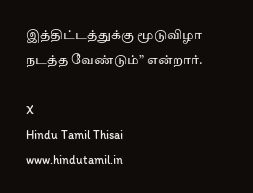இத்திட்டத்துக்கு மூடுவிழா நடத்த வேண்டும்” என்றார்.

X
Hindu Tamil Thisai
www.hindutamil.in